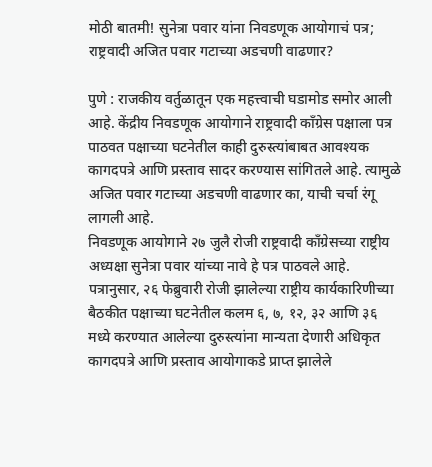मोठी बातमी! सुनेत्रा पवार यांना निवडणूक आयोगाचं पत्र; राष्ट्रवादी अजित पवार गटाच्या अडचणी वाढणार?

पुणे : राजकीय वर्तुळातून एक महत्त्वाची घडामोड समोर आली आहे. केंद्रीय निवडणूक आयोगाने राष्ट्रवादी काँग्रेस पक्षाला पत्र पाठवत पक्षाच्या घटनेतील काही दुरुस्त्यांबाबत आवश्यक कागदपत्रे आणि प्रस्ताव सादर करण्यास सांगितले आहे. त्यामुळे अजित पवार गटाच्या अडचणी वाढणार का, याची चर्चा रंगू लागली आहे.
निवडणूक आयोगाने २७ जुलै रोजी राष्ट्रवादी काँग्रेसच्या राष्ट्रीय अध्यक्षा सुनेत्रा पवार यांच्या नावे हे पत्र पाठवले आहे. पत्रानुसार, २६ फेब्रुवारी रोजी झालेल्या राष्ट्रीय कार्यकारिणीच्या बैठकीत पक्षाच्या घटनेतील कलम ६, ७, १२, ३२ आणि ३६ मध्ये करण्यात आलेल्या दुरुस्त्यांना मान्यता देणारी अधिकृत कागदपत्रे आणि प्रस्ताव आयोगाकडे प्राप्त झालेले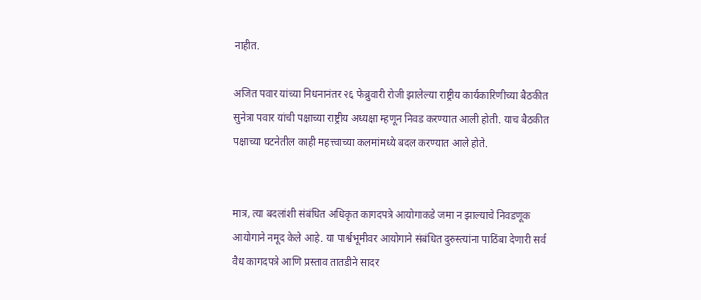नाहीत.

अजित पवार यांच्या निधनानंतर २६ फेब्रुवारी रोजी झालेल्या राष्ट्रीय कार्यकारिणीच्या बैठकीत सुनेत्रा पवार यांची पक्षाच्या राष्ट्रीय अध्यक्षा म्हणून निवड करण्यात आली होती. याच बैठकीत पक्षाच्या घटनेतील काही महत्त्वाच्या कलमांमध्ये बदल करण्यात आले होते.


मात्र, त्या बदलांशी संबंधित अधिकृत कागदपत्रे आयोगाकडे जमा न झाल्याचे निवडणूक आयोगाने नमूद केले आहे. या पार्श्वभूमीवर आयोगाने संबंधित दुरुस्त्यांना पाठिंबा देणारी सर्व वैध कागदपत्रे आणि प्रस्ताव तातडीने सादर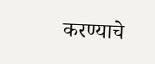करण्याचे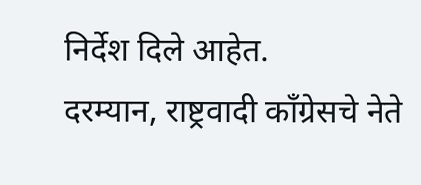निर्देश दिले आहेत.
दरम्यान, राष्ट्रवादी काँग्रेसचे नेते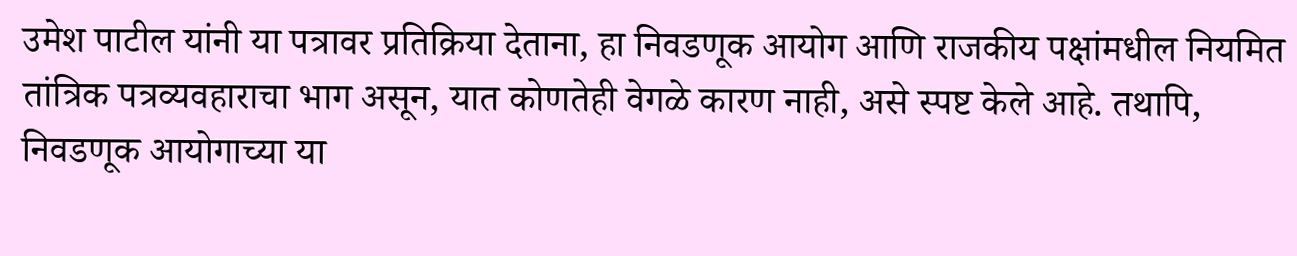उमेश पाटील यांनी या पत्रावर प्रतिक्रिया देताना, हा निवडणूक आयोग आणि राजकीय पक्षांमधील नियमित तांत्रिक पत्रव्यवहाराचा भाग असून, यात कोणतेही वेगळे कारण नाही, असे स्पष्ट केले आहे. तथापि, निवडणूक आयोगाच्या या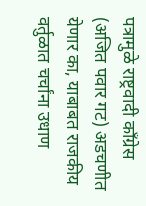पत्रामुळे राष्ट्रवादी काँग्रेस (अजित पवार गट) अडचणीत येणार का, याबाबत राजकीय वर्तुळात चर्चांना उधाण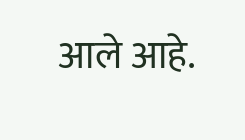आले आहे.